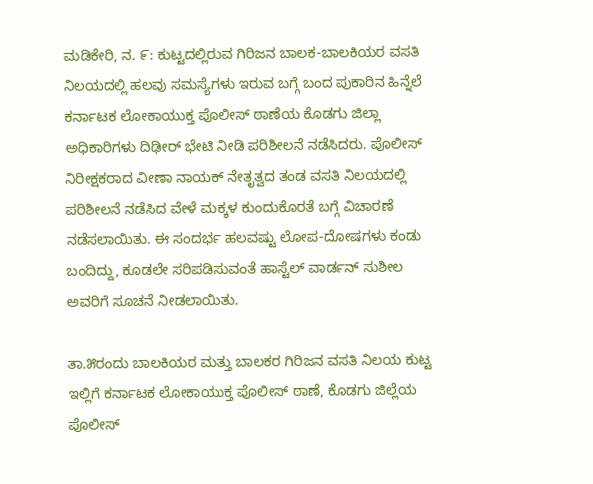ಮಡಿಕೇರಿ, ನ. ೯: ಕುಟ್ಟದಲ್ಲಿರುವ ಗಿರಿಜನ ಬಾಲಕ-ಬಾಲಕಿಯರ ವಸತಿ ನಿಲಯದಲ್ಲಿ ಹಲವು ಸಮಸ್ಯೆಗಳು ಇರುವ ಬಗ್ಗೆ ಬಂದ ಪುಕಾರಿನ ಹಿನ್ನೆಲೆ ಕರ್ನಾಟಕ ಲೋಕಾಯುಕ್ತ ಪೊಲೀಸ್ ಠಾಣೆಯ ಕೊಡಗು ಜಿಲ್ಲಾ ಅಧಿಕಾರಿಗಳು ದಿಢೀರ್ ಭೇಟಿ ನೀಡಿ ಪರಿಶೀಲನೆ ನಡೆಸಿದರು. ಪೊಲೀಸ್ ನಿರೀಕ್ಷಕರಾದ ವೀಣಾ ನಾಯಕ್ ನೇತೃತ್ವದ ತಂಡ ವಸತಿ ನಿಲಯದಲ್ಲಿ ಪರಿಶೀಲನೆ ನಡೆಸಿದ ವೇಳೆ ಮಕ್ಕಳ ಕುಂದುಕೊರತೆ ಬಗ್ಗೆ ವಿಚಾರಣೆ ನಡೆಸಲಾಯಿತು. ಈ ಸಂದರ್ಭ ಹಲವಷ್ಟು ಲೋಪ-ದೋಷಗಳು ಕಂಡು ಬಂದಿದ್ದು, ಕೂಡಲೇ ಸರಿಪಡಿಸುವಂತೆ ಹಾಸ್ಟೆಲ್ ವಾರ್ಡನ್ ಸುಶೀಲ ಅವರಿಗೆ ಸೂಚನೆ ನೀಡಲಾಯಿತು.

ತಾ.೫ರಂದು ಬಾಲಕಿಯರ ಮತ್ತು ಬಾಲಕರ ಗಿರಿಜನ ವಸತಿ ನಿಲಯ ಕುಟ್ಟ ಇಲ್ಲಿಗೆ ಕರ್ನಾಟಕ ಲೋಕಾಯುಕ್ತ ಪೊಲೀಸ್ ಠಾಣೆ, ಕೊಡಗು ಜಿಲ್ಲೆಯ ಪೊಲೀಸ್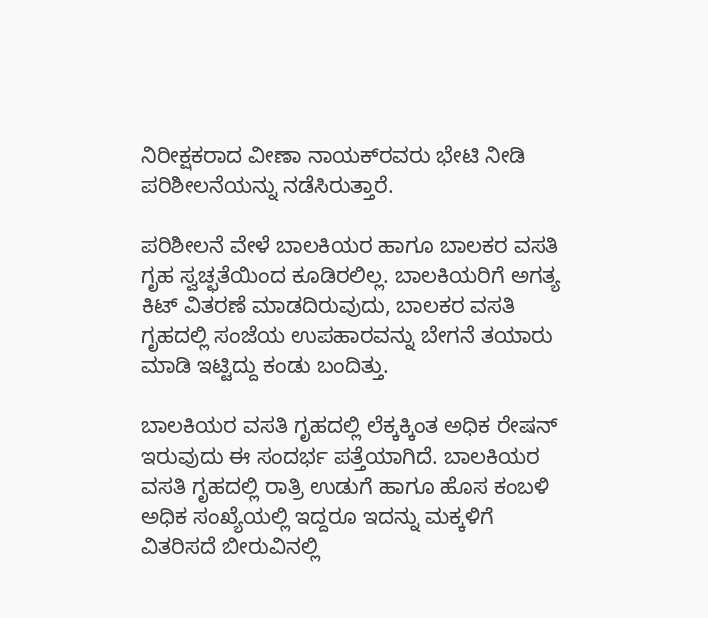ನಿರೀಕ್ಷಕರಾದ ವೀಣಾ ನಾಯಕ್‌ರವರು ಭೇಟಿ ನೀಡಿ ಪರಿಶೀಲನೆಯನ್ನು ನಡೆಸಿರುತ್ತಾರೆ.

ಪರಿಶೀಲನೆ ವೇಳೆ ಬಾಲಕಿಯರ ಹಾಗೂ ಬಾಲಕರ ವಸತಿ ಗೃಹ ಸ್ವಚ್ಛತೆಯಿಂದ ಕೂಡಿರಲಿಲ್ಲ. ಬಾಲಕಿಯರಿಗೆ ಅಗತ್ಯ ಕಿಟ್ ವಿತರಣೆ ಮಾಡದಿರುವುದು, ಬಾಲಕರ ವಸತಿ ಗೃಹದಲ್ಲಿ ಸಂಜೆಯ ಉಪಹಾರವನ್ನು ಬೇಗನೆ ತಯಾರು ಮಾಡಿ ಇಟ್ಟಿದ್ದು ಕಂಡು ಬಂದಿತ್ತು.

ಬಾಲಕಿಯರ ವಸತಿ ಗೃಹದಲ್ಲಿ ಲೆಕ್ಕಕ್ಕಿಂತ ಅಧಿಕ ರೇಷನ್ ಇರುವುದು ಈ ಸಂದರ್ಭ ಪತ್ತೆಯಾಗಿದೆ. ಬಾಲಕಿಯರ ವಸತಿ ಗೃಹದಲ್ಲಿ ರಾತ್ರಿ ಉಡುಗೆ ಹಾಗೂ ಹೊಸ ಕಂಬಳಿ ಅಧಿಕ ಸಂಖ್ಯೆಯಲ್ಲಿ ಇದ್ದರೂ ಇದನ್ನು ಮಕ್ಕಳಿಗೆ ವಿತರಿಸದೆ ಬೀರುವಿನಲ್ಲಿ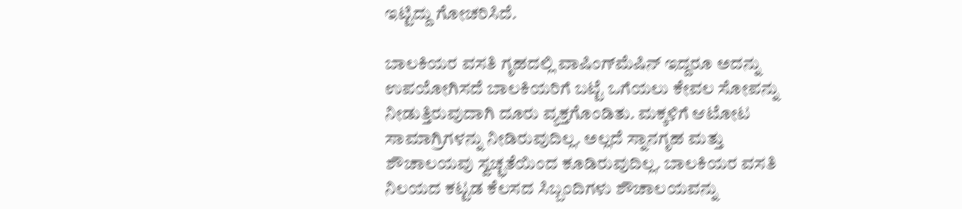ಇಟ್ಟಿದ್ದು ಗೋಚರಿಸಿದೆ.

ಬಾಲಕಿಯರ ವಸತಿ ಗೃಹದಲ್ಲಿ ವಾಷಿಂಗ್‌ಮೆಷಿನ್ ಇದ್ದರೂ ಅದನ್ನು ಉಪಯೋಗಿಸದೆ ಬಾಲಕಿಯರಿಗೆ ಬಟ್ಟೆ ಒಗೆಯಲು ಕೇವಲ ಸೋಪನ್ನು ನೀಡುತ್ತಿರುವುದಾಗಿ ದೂರು ವ್ಯಕ್ತಗೊಂಡಿತು. ಮಕ್ಕಳಿಗೆ ಆಟೋಟ ಸಾಮಾಗ್ರಿಗಳನ್ನು ನೀಡಿರುವುದಿಲ್ಲ. ಅಲ್ಲದೆ ಸ್ನಾನಗೃಹ ಮತ್ತು ಶೌಚಾಲಯವು ಸ್ವಚ್ಛತೆಯಿಂದ ಕೂಡಿರುವುದಿಲ್ಲ. ಬಾಲಕಿಯರ ವಸತಿ ನಿಲಯದ ಕಟ್ಟಡ ಕೆಲಸದ ಸಿಬ್ಬಂದಿಗಳು ಶೌಚಾಲಯವನ್ನು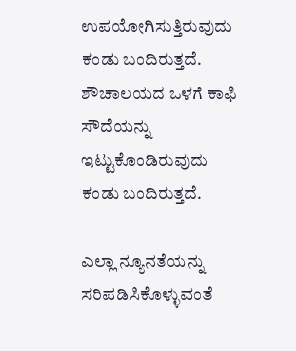ಉಪಯೋಗಿಸುತ್ತಿರುವುದು ಕಂಡು ಬಂದಿರುತ್ತದೆ. ಶೌಚಾಲಯದ ಒಳಗೆ ಕಾಫಿ ಸೌದೆಯನ್ನು ಇಟ್ಟುಕೊಂಡಿರುವುದು ಕಂಡು ಬಂದಿರುತ್ತದೆ.

ಎಲ್ಲಾ ನ್ಯೂನತೆಯನ್ನು ಸರಿಪಡಿಸಿಕೊಳ್ಳುವಂತೆ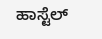ಹಾಸ್ಟೆಲ್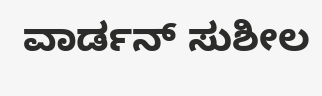ವಾರ್ಡನ್ ಸುಶೀಲ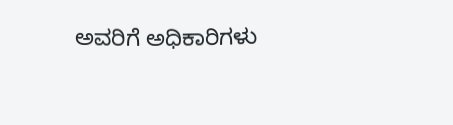ಅವರಿಗೆ ಅಧಿಕಾರಿಗಳು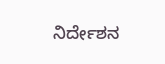ನಿರ್ದೇಶನ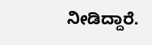ನೀಡಿದ್ದಾರೆ.